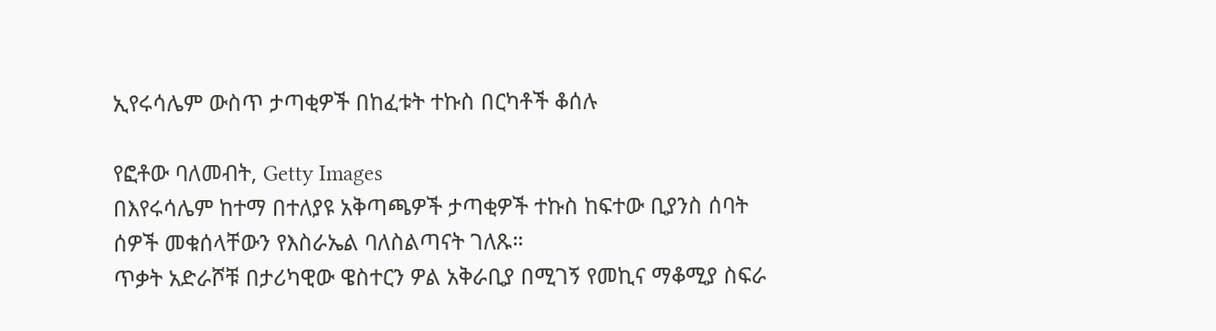ኢየሩሳሌም ውስጥ ታጣቂዎች በከፈቱት ተኩስ በርካቶች ቆሰሉ

የፎቶው ባለመብት, Getty Images
በእየሩሳሌም ከተማ በተለያዩ አቅጣጫዎች ታጣቂዎች ተኩስ ከፍተው ቢያንስ ሰባት ሰዎች መቁሰላቸውን የእስራኤል ባለስልጣናት ገለጹ።
ጥቃት አድራሾቹ በታሪካዊው ዌስተርን ዎል አቅራቢያ በሚገኝ የመኪና ማቆሚያ ስፍራ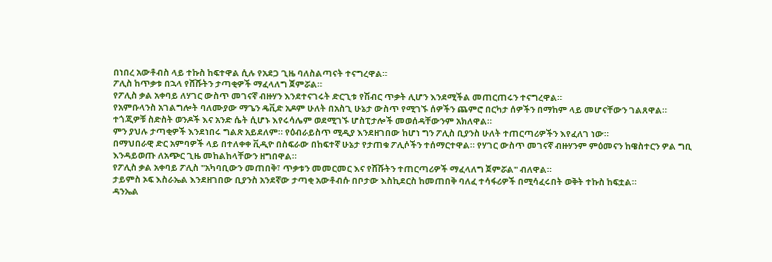በነበረ አውቶብስ ላይ ተኩስ ከፍተዋል ሲሉ የአደጋ ጊዜ ባለስልጣናት ተናግረዋል።
ፖሊስ ከጥቃቱ በኋላ የሸሹትን ታጣቂዎች ማፈላለግ ጀምሯል።
የፖሊስ ቃል አቀባይ ለሃገር ውስጥ መገናኛ ብዙሃን እንደተናገሩት ድርጊቱ የሽብር ጥቃት ሊሆን እንደሚችል መጠርጠሩን ተናግረዋል።
የአምቡላንስ አገልግሎት ባለሙያው ማጌን ዴቪድ አዶም ሁለት በአስጊ ሁኔታ ውስጥ የሚገኙ ሰዎችን ጨምሮ በርካታ ሰዎችን በማከም ላይ መሆናቸውን ገልጸዋል።
ተጎጂዎቹ ስድስት ወንዶች እና አንድ ሴት ሲሆኑ እየሩሳሌም ወደሚገኙ ሆስፒታሎች መወሰዳቸውንም አክለዋል።
ምን ያህሉ ታጣቂዎች እንደነበሩ ግልጽ አይደለም። የዕብራይስጥ ሚዲያ እንደዘገበው ከሆነ ግን ፖሊስ ቢያንስ ሁለት ተጠርጣሪዎችን እየፈለገ ነው።
በማህበራዊ ድር አምባዎች ላይ በተለቀቀ ቪዲዮ በስፍራው በከፍተኛ ሁኔታ የታጠቁ ፖሊሶችን ተሰማርተዋል። የሃገር ውስጥ መገናኛ ብዙሃንም ምዕመናን ከዌስተርን ዎል ግቢ እንዳይወጡ ለአጭር ጊዜ መከልከላቸውን ዘግበዋል።
የፖሊስ ቃል አቀባይ ፖሊስ "አካባቢውን መጠበቅ፣ ጥቃቱን መመርመር እና የሸሹትን ተጠርጣሪዎች ማፈላለግ ጀምሯል" ብለዋል።
ታይምስ ኦፍ እስራኤል እንደዘገበው ቢያንስ አንደኛው ታጣቂ አውቶብሱ በቦታው እስኪደርስ ከመጠበቅ ባለፈ ተሳፋሪዎች በሚሳፈሩበት ወቅት ተኩስ ከፍቷል።
ዳንኤል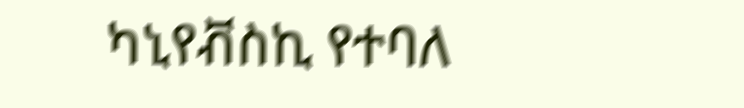ካኒየቭስኪ የተባለ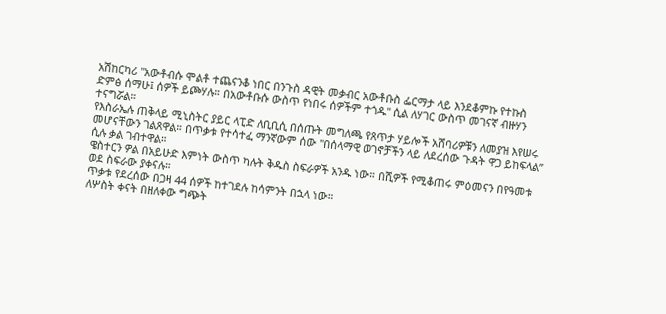አሽከርካሪ "አውቶብሱ ሞልቶ ተጨናንቆ ነበር በንጉስ ዳዊት መቃብር አውቶቡስ ፌርማታ ላይ እንደቆምኩ የተኩስ ድምፅ ሰማሁ፤ ሰዎች ይጮሃሉ። በአውቶቡሱ ውስጥ የነበሩ ሰዎችም ተጎዱ" ሲል ለሃገር ውስጥ መገናኛ ብዙሃን ተናግሯል።
የእስራኤሉ ጠቅላይ ሚኒስትር ያይር ላፒድ ለቢቢሲ በሰጡት መግለጫ የጸጥታ ሃይሎች አሸባሪዎቹን ለመያዝ እየሠሩ መሆናቸውን ገልጸዋል። በጥቃቱ የተሳተፈ ማንኛውም ሰው "በሰላማዊ ወገኖቻችን ላይ ለደረሰው ጉዳት ዋጋ ይከፍላል” ሲሉ ቃል ገብተዋል።
ዌስተርን ዎል በአይሁድ እምነት ውስጥ ካሉት ቅዱስ ስፍራዎች አንዱ ነው። በሺዎች የሚቆጠሩ ምዕመናን በየዓመቱ ወደ ስፍራው ያቀናሉ።
ጥቃቱ የደረሰው በጋዛ 44 ሰዎች ከተገደሉ ከሳምንት በኋላ ነው።
ለሦስት ቀናት በዘለቀው ግጭት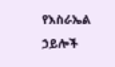የእስራኤል ኃይሎች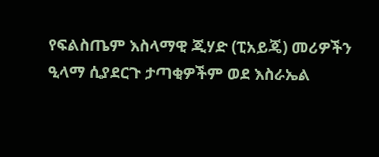የፍልስጤም እስላማዊ ጂሃድ (ፒአይጄ) መሪዎችን ዒላማ ሲያደርጉ ታጣቂዎችም ወደ እስራኤል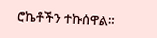ሮኬቶችን ተኩሰዋል።